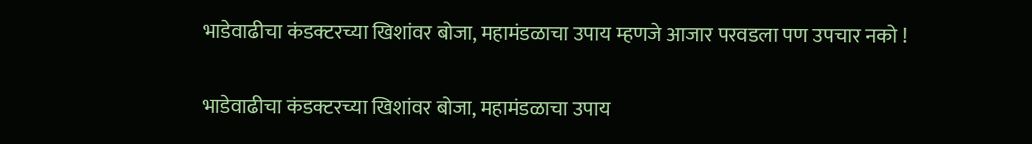भाडेवाढीचा कंडक्टरच्या खिशांवर बोजा, महामंडळाचा उपाय म्हणजे आजार परवडला पण उपचार नको !

भाडेवाढीचा कंडक्टरच्या खिशांवर बोजा, महामंडळाचा उपाय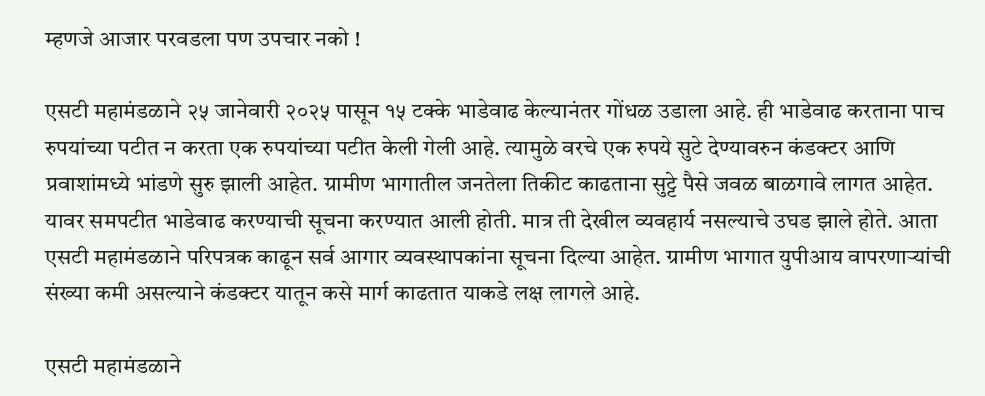म्हणजे आजार परवडला पण उपचार नको !

एसटी महामंडळाने २५ जानेवारी २०२५ पासून १५ टक्के भाडेवाढ केल्यानंतर गोंधळ उडाला आहे. ही भाडेवाढ करताना पाच रुपयांच्या पटीत न करता एक रुपयांच्या पटीत केली गेली आहे. त्यामुळे वरचे एक रुपये सुटे देण्यावरुन कंडक्टर आणि प्रवाशांमध्ये भांडणे सुरु झाली आहेत. ग्रामीण भागातील जनतेला तिकीट काढताना सुट्टे पैसे जवळ बाळगावे लागत आहेत. यावर समपटीत भाडेवाढ करण्याची सूचना करण्यात आली होती. मात्र ती देखील व्यवहार्य नसल्याचे उघड झाले होते. आता एसटी महामंडळाने परिपत्रक काढून सर्व आगार व्यवस्थापकांना सूचना दिल्या आहेत. ग्रामीण भागात युपीआय वापरणाऱ्यांची संख्या कमी असल्याने कंडक्टर यातून कसे मार्ग काढतात याकडे लक्ष लागले आहे.

एसटी महामंडळाने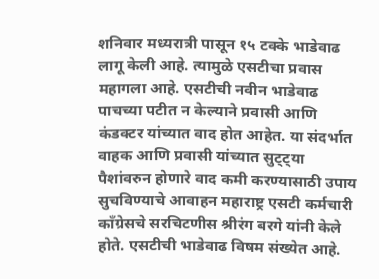शनिवार मध्यरात्री पासून १५ टक्के भाडेवाढ लागू केली आहे. त्यामुळे एसटीचा प्रवास महागला आहे. एसटीची नवीन भाडेवाढ पाचच्या पटीत न केल्याने प्रवासी आणि कंडक्टर यांच्यात वाद होत आहेत. या संदर्भात  वाहक आणि प्रवासी यांच्यात सुट्ट्या पैशांवरुन होणारे वाद कमी करण्यासाठी उपाय सुचविण्याचे आवाहन महाराष्ट्र एसटी कर्मचारी काँग्रेसचे सरचिटणीस श्रीरंग बरगे यांनी केले होते. एसटीची भाडेवाढ विषम संख्येत आहे.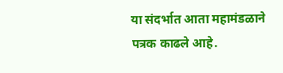या संदर्भात आता महामंडळाने पत्रक काढले आहे.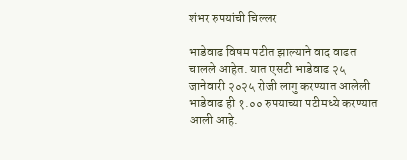शंभर रुपयांची चिल्लर

भाडेवाढ विषम पटीत झाल्याने वाद वाढत चालले आहेत. यात एसटी भाडेवाढ २५ जानेवारी २०२५ रोजी लागु करण्यात आलेली भाडेवाढ ही १.०० रुपयाच्या पटीमध्ये करण्यात आली आहे.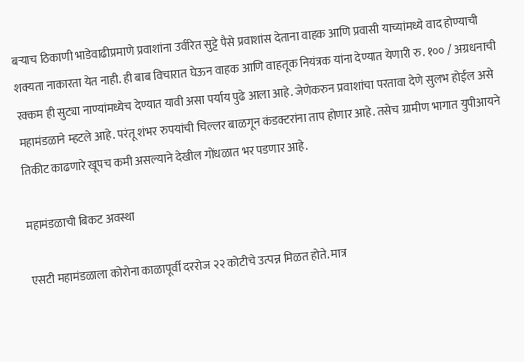बऱ्याच ठिकाणी भाडेवाढीप्रमाणे प्रवाशांना उर्वरित सुट्टे पैसे प्रवाशांस देताना वाहक आणि प्रवासी याच्यांमध्ये वाद होण्याची शक्यता नाकारता येत नाही. ही बाब विचारात घेऊन वाहक आणि वाहतूक नियंत्रक यांना देण्यात येणारी रु. १०० / अग्रधनाची रक्कम ही सुट्या नाण्यांमध्येच देण्यात यावी असा पर्याय पुढे आला आहे. जेणेकरुन प्रवाशांचा परतावा देणे सुलभ होईल असे महामंडळाने म्हटले आहे. परंतू शंभर रुपयांची चिल्लर बाळगून कंडक्टरांना ताप होणार आहे. तसेच ग्रामीण भागात युपीआयने तिकीट काढणारे खूपच कमी असल्याने देखील गोंधळात भर पडणार आहे.

महामंडळाची बिकट अवस्था

एसटी महामंडळाला कोरोना काळापूर्वी दररोज २२ कोटीचे उत्पन्न मिळत होते. मात्र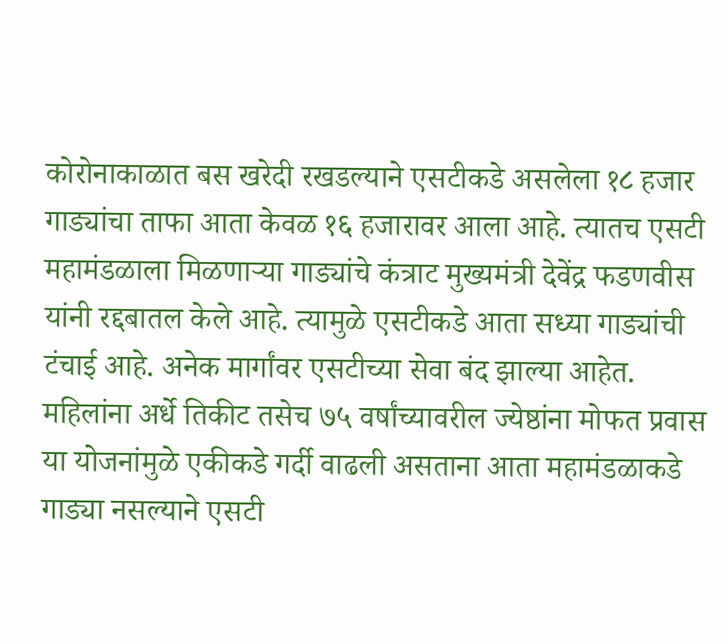कोरोनाकाळात बस खरेदी रखडल्याने एसटीकडे असलेला १८ हजार गाड्यांचा ताफा आता केवळ १६ हजारावर आला आहे. त्यातच एसटी महामंडळाला मिळणाऱ्या गाड्यांचे कंत्राट मुख्यमंत्री देवेंद्र फडणवीस यांनी रद्दबातल केले आहे. त्यामुळे एसटीकडे आता सध्या गाड्यांची टंचाई आहे. अनेक मार्गांवर एसटीच्या सेवा बंद झाल्या आहेत. महिलांना अर्धे तिकीट तसेच ७५ वर्षांच्यावरील ज्येष्ठांना मोफत प्रवास या योजनांमुळे एकीकडे गर्दी वाढली असताना आता महामंडळाकडे गाड्या नसल्याने एसटी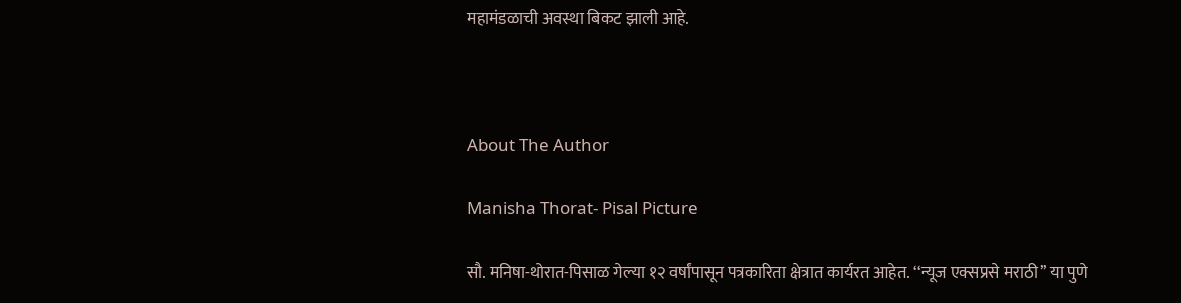महामंडळाची अवस्था बिकट झाली आहे.



About The Author

Manisha Thorat- Pisal Picture

सौ. मनिषा-थोरात-पिसाळ गेल्या १२ वर्षांपासून पत्रकारिता क्षेत्रात कार्यरत आहेत. ‘‘न्यूज एक्सप्रसे मराठी’’ या पुणे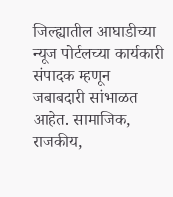जिल्ह्यातील आघाडीच्या न्यूज पोर्टलच्या कार्यकारी संपादक म्हणून जबाबदारी सांभाळत आहेत. सामाजिक, राजकीय,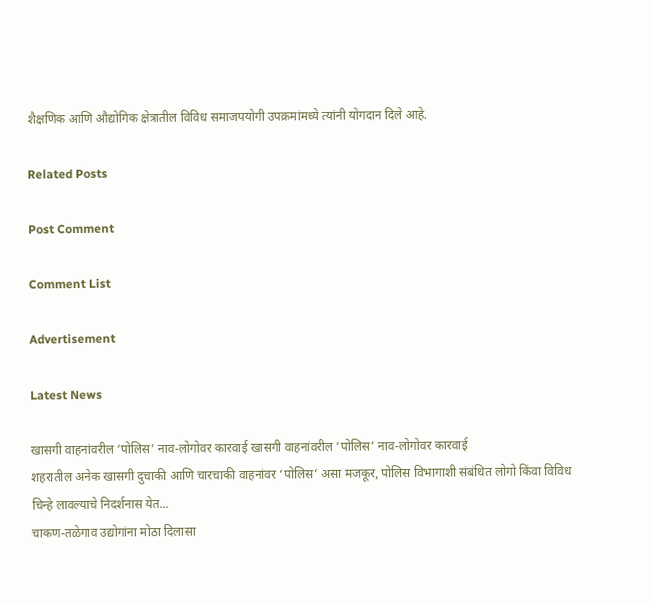शैक्षणिक आणि औद्योगिक क्षेत्रातील विविध समाजपयोगी उपक्रमांमध्ये त्यांनी योगदान दिले आहे.

Related Posts

Post Comment

Comment List

Advertisement

Latest News

खासगी वाहनांवरील ‘पोलिस’ नाव-लोगोवर कारवाई खासगी वाहनांवरील ‘पोलिस’ नाव-लोगोवर कारवाई
शहरातील अनेक खासगी दुचाकी आणि चारचाकी वाहनांवर ‘पोलिस’ असा मजकूर, पोलिस विभागाशी संबंधित लोगो किंवा विविध चिन्हे लावल्याचे निदर्शनास येत...
चाकण-तळेगाव उद्योगांना मोठा दिलासा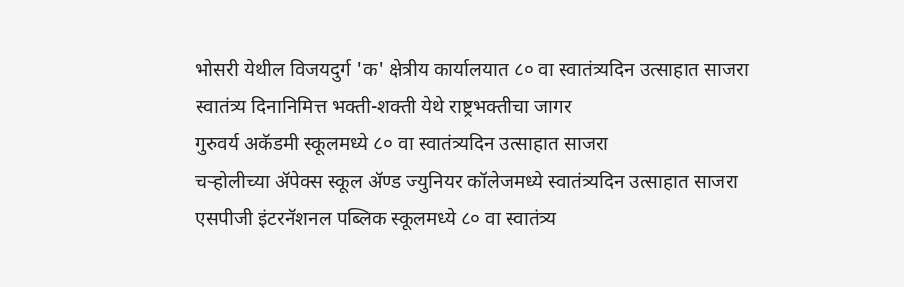भोसरी येथील विजयदुर्ग 'क' क्षेत्रीय कार्यालयात ८० वा स्वातंत्र्यदिन उत्साहात साजरा
स्वातंत्र्य दिनानिमित्त भक्ती-शक्ती येथे राष्ट्रभक्तीचा जागर
गुरुवर्य अकॅडमी स्कूलमध्ये ८० वा स्वातंत्र्यदिन उत्साहात साजरा
चऱ्होलीच्या अ‍ॅपेक्स स्कूल अ‍ॅण्ड ज्युनियर कॉलेजमध्ये स्वातंत्र्यदिन उत्साहात साजरा
एसपीजी इंटरनॅशनल पब्लिक स्कूलमध्ये ८० वा स्वातंत्र्य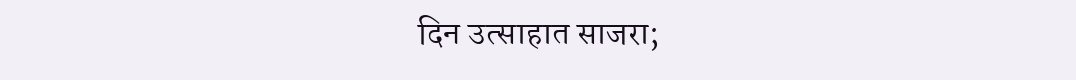दिन उत्साहात साजरा;